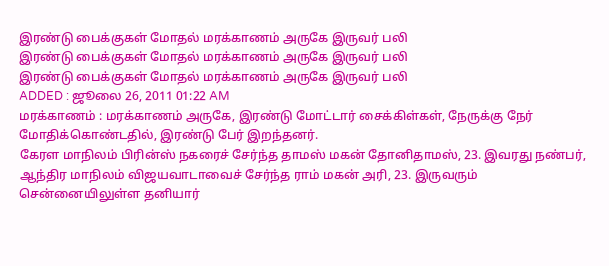இரண்டு பைக்குகள் மோதல் மரக்காணம் அருகே இருவர் பலி
இரண்டு பைக்குகள் மோதல் மரக்காணம் அருகே இருவர் பலி
இரண்டு பைக்குகள் மோதல் மரக்காணம் அருகே இருவர் பலி
ADDED : ஜூலை 26, 2011 01:22 AM
மரக்காணம் : மரக்காணம் அருகே, இரண்டு மோட்டார் சைக்கிள்கள், நேருக்கு நேர் மோதிக்கொண்டதில், இரண்டு பேர் இறந்தனர்.
கேரள மாநிலம் பிரின்ஸ் நகரைச் சேர்ந்த தாமஸ் மகன் தோனிதாமஸ், 23. இவரது நண்பர், ஆந்திர மாநிலம் விஜயவாடாவைச் சேர்ந்த ராம் மகன் அரி, 23. இருவரும் சென்னையிலுள்ள தனியார்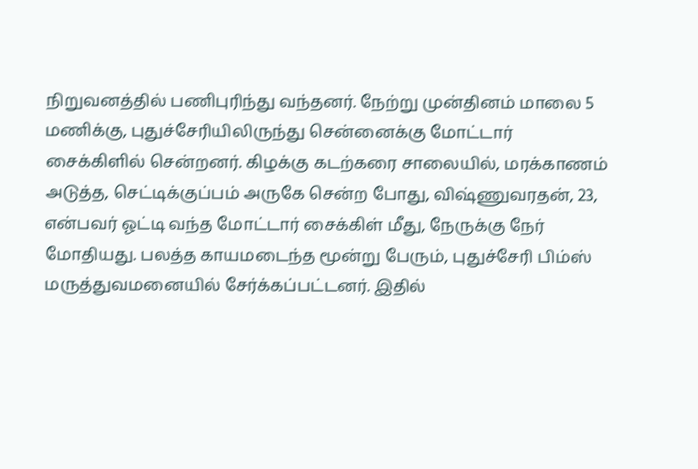நிறுவனத்தில் பணிபுரிந்து வந்தனர். நேற்று முன்தினம் மாலை 5 மணிக்கு, புதுச்சேரியிலிருந்து சென்னைக்கு மோட்டார் சைக்கிளில் சென்றனர். கிழக்கு கடற்கரை சாலையில், மரக்காணம் அடுத்த, செட்டிக்குப்பம் அருகே சென்ற போது, விஷ்ணுவரதன், 23, என்பவர் ஓட்டி வந்த மோட்டார் சைக்கிள் மீது, நேருக்கு நேர் மோதியது. பலத்த காயமடைந்த மூன்று பேரும், புதுச்சேரி பிம்ஸ் மருத்துவமனையில் சேர்க்கப்பட்டனர். இதில்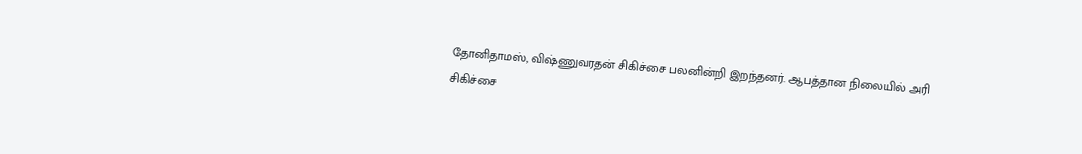தோனிதாமஸ், விஷ்ணுவரதன் சிகிச்சை பலனின்றி இறந்தனர். ஆபத்தான நிலையில் அரி சிகிச்சை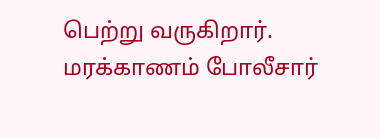பெற்று வருகிறார். மரக்காணம் போலீசார்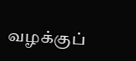வழக்குப்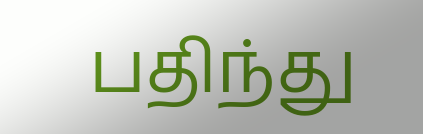பதிந்து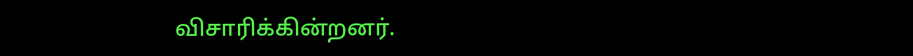விசாரிக்கின்றனர்.